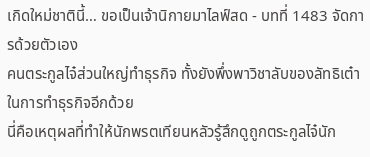เกิดใหม่ชาตินี้… ขอเป็นเจ้านิกายมาไลฟ์สด - บทที่ 1483 จัดการด้วยตัวเอง
คนตระกูลไจ๋ส่วนใหญ่ทำธุรกิจ ทั้งยังพึ่งพาวิชาลับของลัทธิเต๋า
ในการทำธุรกิจอีกด้วย
นี่คือเหตุผลที่ทำให้นักพรตเทียนหลัวรู้สึกดูถูกตระกูลไจ๋นัก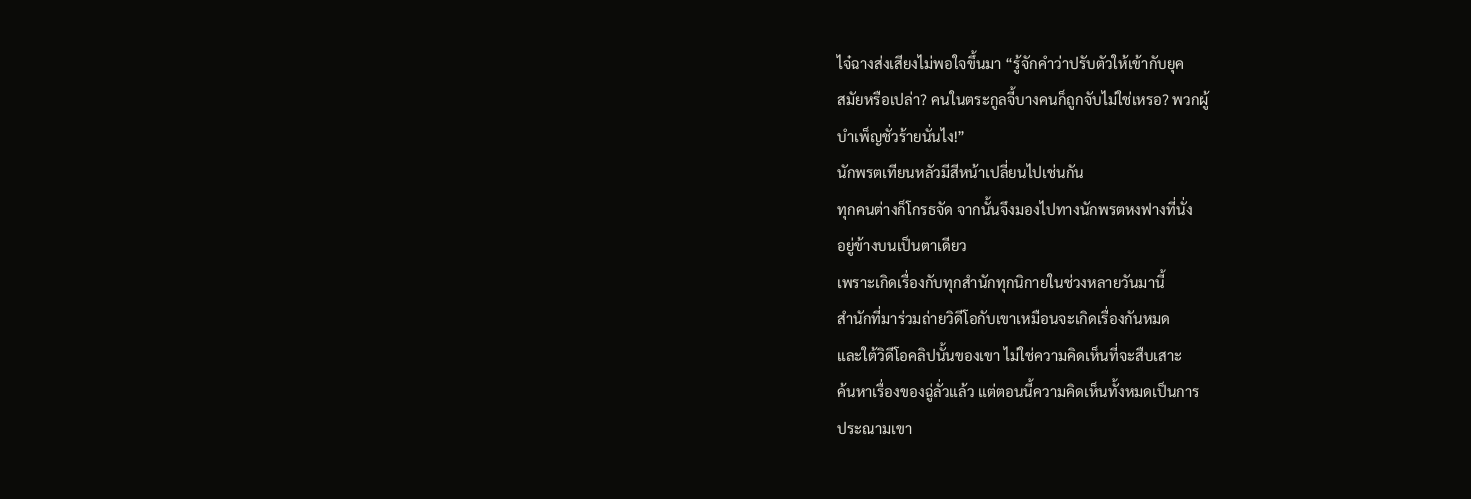ไจ๋ฉางส่งเสียงไม่พอใจขึ้นมา “รู้จักคำว่าปรับตัวให้เข้ากับยุค
สมัยหรือเปล่า? คนในตระกูลจี้บางคนก็ถูกจับไม่ใช่เหรอ? พวกผู้
บำเพ็ญชั่วร้ายนั่นไง!”
นักพรตเทียนหลัวมีสีหน้าเปลี่ยนไปเช่นกัน
ทุกคนต่างก็โกรธจัด จากนั้นจึงมองไปทางนักพรตหงฟางที่นั่ง
อยู่ข้างบนเป็นตาเดียว
เพราะเกิดเรื่องกับทุกสำนักทุกนิกายในช่วงหลายวันมานี้
สำนักที่มาร่วมถ่ายวิดีโอกับเขาเหมือนจะเกิดเรื่องกันหมด
และใต้วิดีโอคลิปนั้นของเขา ไม่ใช่ความคิดเห็นที่จะสืบเสาะ
ค้นหาเรื่องของฉู่ลั่วแล้ว แต่ตอนนี้ความคิดเห็นทั้งหมดเป็นการ
ประณามเขา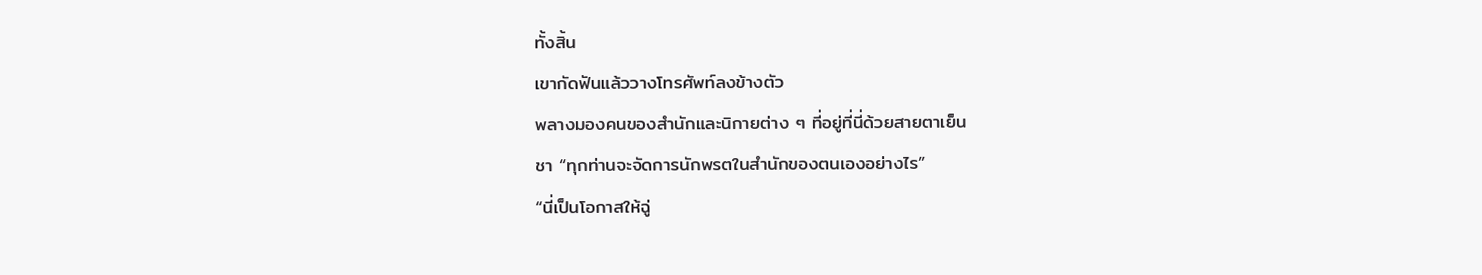ทั้งสิ้น
เขากัดฟันแล้ววางโทรศัพท์ลงข้างตัว
พลางมองคนของสำนักและนิกายต่าง ๆ ที่อยู่ที่นี่ด้วยสายตาเย็น
ชา “ทุกท่านจะจัดการนักพรตในสำนักของตนเองอย่างไร”
“นี่เป็นโอกาสให้ฉู่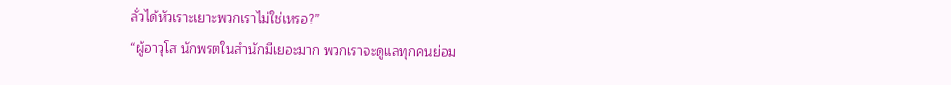ลั่วได้หัวเราะเยาะพวกเราไม่ใช่เหรอ?”
“ผู้อาวุโส นักพรตในสำนักมีเยอะมาก พวกเราจะดูแลทุกคนย่อม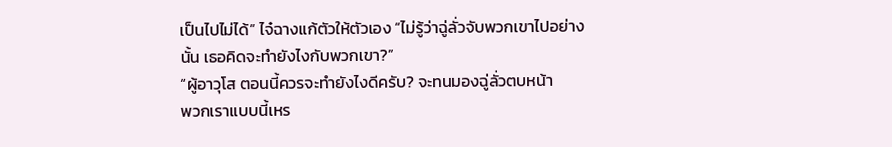เป็นไปไม่ได้” ไจ๋ฉางแก้ตัวให้ตัวเอง “ไม่รู้ว่าฉู่ลั่วจับพวกเขาไปอย่าง
นั้น เธอคิดจะทำยังไงกับพวกเขา?”
“ผู้อาวุโส ตอนนี้ควรจะทำยังไงดีครับ? จะทนมองฉู่ลั่วตบหน้า
พวกเราแบบนี้เหร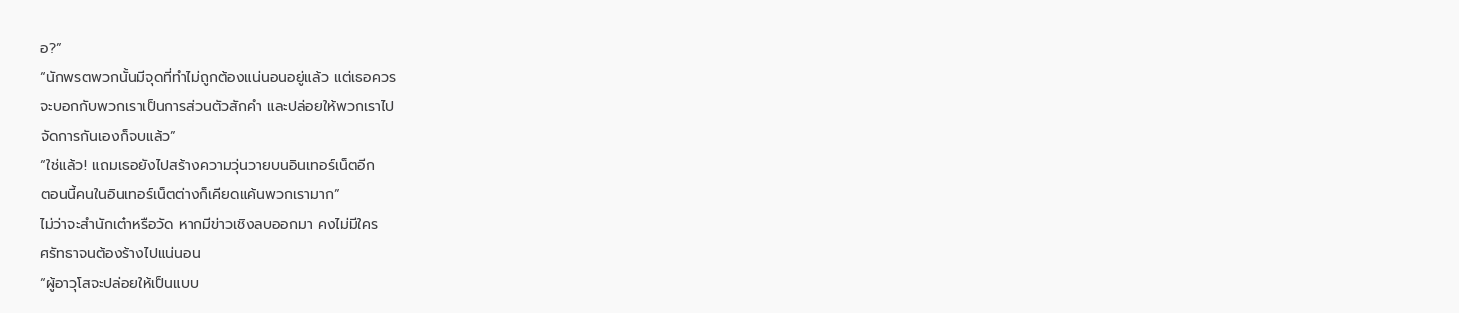อ?”
“นักพรตพวกนั้นมีจุดที่ทำไม่ถูกต้องแน่นอนอยู่แล้ว แต่เธอควร
จะบอกกับพวกเราเป็นการส่วนตัวสักคำ และปล่อยให้พวกเราไป
จัดการกันเองก็จบแล้ว”
“ใช่แล้ว! แถมเธอยังไปสร้างความวุ่นวายบนอินเทอร์เน็ตอีก
ตอนนี้คนในอินเทอร์เน็ตต่างก็เคียดแค้นพวกเรามาก”
ไม่ว่าจะสำนักเต๋าหรือวัด หากมีข่าวเชิงลบออกมา คงไม่มีใคร
ศรัทธาจนต้องร้างไปแน่นอน
“ผู้อาวุโสจะปล่อยให้เป็นแบบ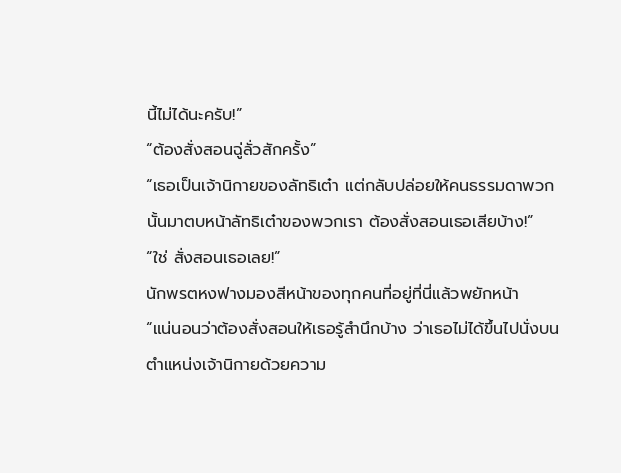นี้ไม่ได้นะครับ!”
“ต้องสั่งสอนฉู่ลั่วสักครั้ง”
“เธอเป็นเจ้านิกายของลัทธิเต๋า แต่กลับปล่อยให้คนธรรมดาพวก
นั้นมาตบหน้าลัทธิเต๋าของพวกเรา ต้องสั่งสอนเธอเสียบ้าง!”
“ใช่ สั่งสอนเธอเลย!”
นักพรตหงฟางมองสีหน้าของทุกคนที่อยู่ที่นี่แล้วพยักหน้า
“แน่นอนว่าต้องสั่งสอนให้เธอรู้สำนึกบ้าง ว่าเธอไม่ได้ขึ้นไปนั่งบน
ตำแหน่งเจ้านิกายด้วยความ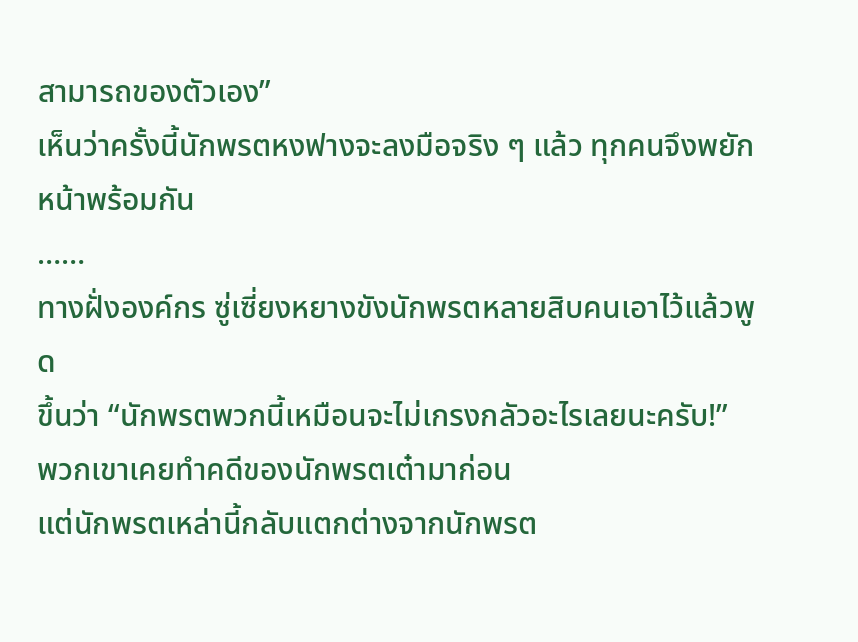สามารถของตัวเอง”
เห็นว่าครั้งนี้นักพรตหงฟางจะลงมือจริง ๆ แล้ว ทุกคนจึงพยัก
หน้าพร้อมกัน
……
ทางฝั่งองค์กร ซู่เซี่ยงหยางขังนักพรตหลายสิบคนเอาไว้แล้วพูด
ขึ้นว่า “นักพรตพวกนี้เหมือนจะไม่เกรงกลัวอะไรเลยนะครับ!”
พวกเขาเคยทำคดีของนักพรตเต๋ามาก่อน
แต่นักพรตเหล่านี้กลับแตกต่างจากนักพรต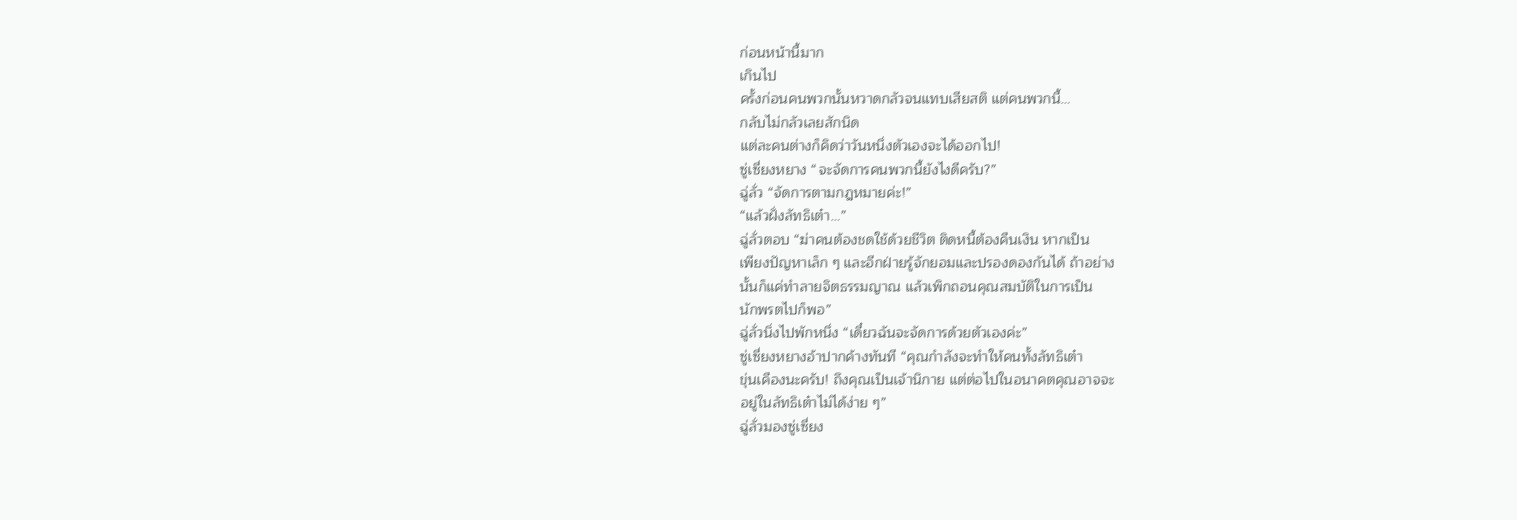ก่อนหน้านี้มาก
เกินไป
ครั้งก่อนคนพวกนั้นหวาดกลัวจนแทบเสียสติ แต่คนพวกนี้…
กลับไม่กลัวเลยสักนิด
แต่ละคนต่างก็คิดว่าวันหนึ่งตัวเองจะได้ออกไป!
ซู่เซี่ยงหยาง “จะจัดการคนพวกนี้ยังไงดีครับ?”
ฉู่ลั่ว “จัดการตามกฎหมายค่ะ!”
“แล้วฝั่งลัทธิเต๋า…”
ฉู่ลั่วตอบ “ฆ่าคนต้องชดใช้ด้วยชีวิต ติดหนี้ต้องคืนเงิน หากเป็น
เพียงปัญหาเล็ก ๆ และอีกฝ่ายรู้จักยอมและปรองดองกันได้ ถ้าอย่าง
นั้นก็แค่ทำลายจิตธรรมญาณ แล้วเพิกถอนคุณสมบัติในการเป็น
นักพรตไปก็พอ”
ฉู่ลั่วนิ่งไปพักหนึ่ง “เดี๋ยวฉันจะจัดการด้วยตัวเองค่ะ”
ซู่เซี่ยงหยางอ้าปากค้างทันที “คุณกำลังจะทำให้คนทั้งลัทธิเต๋า
ขุ่นเคืองนะครับ! ถึงคุณเป็นเจ้านิกาย แต่ต่อไปในอนาคตคุณอาจจะ
อยู่ในลัทธิเต๋าไม่ได้ง่าย ๆ”
ฉู่ลั่วมองซู่เซี่ยง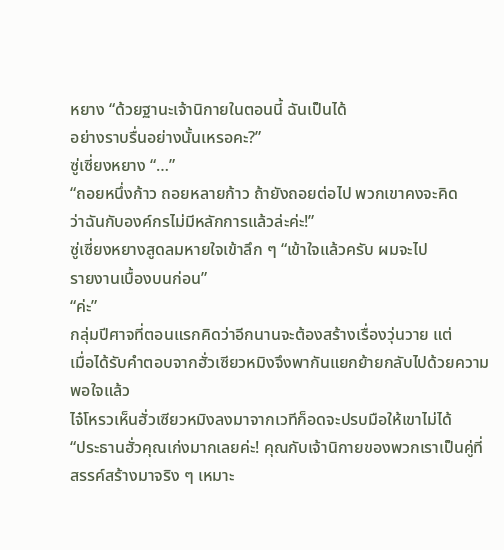หยาง “ด้วยฐานะเจ้านิกายในตอนนี้ ฉันเป็นได้
อย่างราบรื่นอย่างนั้นเหรอคะ?”
ซู่เซี่ยงหยาง “…”
“ถอยหนึ่งก้าว ถอยหลายก้าว ถ้ายังถอยต่อไป พวกเขาคงจะคิด
ว่าฉันกับองค์กรไม่มีหลักการแล้วล่ะค่ะ!”
ซู่เซี่ยงหยางสูดลมหายใจเข้าลึก ๆ “เข้าใจแล้วครับ ผมจะไป
รายงานเบื้องบนก่อน”
“ค่ะ”
กลุ่มปีศาจที่ตอนแรกคิดว่าอีกนานจะต้องสร้างเรื่องวุ่นวาย แต่
เมื่อได้รับคำตอบจากฮั่วเซียวหมิงจึงพากันแยกย้ายกลับไปด้วยความ
พอใจแล้ว
ไจ๋โหรวเห็นฮั่วเซียวหมิงลงมาจากเวทีก็อดจะปรบมือให้เขาไม่ได้
“ประธานฮั่วคุณเก่งมากเลยค่ะ! คุณกับเจ้านิกายของพวกเราเป็นคู่ที่
สรรค์สร้างมาจริง ๆ เหมาะ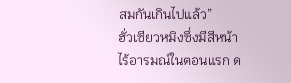สมกันเกินไปแล้ว”
ฮั่วเซียวหมิงซึ่งมีสีหน้าไร้อารมณ์ในตอนแรก ด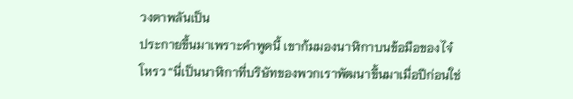วงตาพลันเป็น
ประกายขึ้นมาเพราะคำพูดนี้ เขาก้มมองนาฬิกาบนข้อมือของไจ๋
โหรว “นี่เป็นนาฬิกาที่บริษัทของพวกเราพัฒนาขึ้นมาเมื่อปีก่อนใช่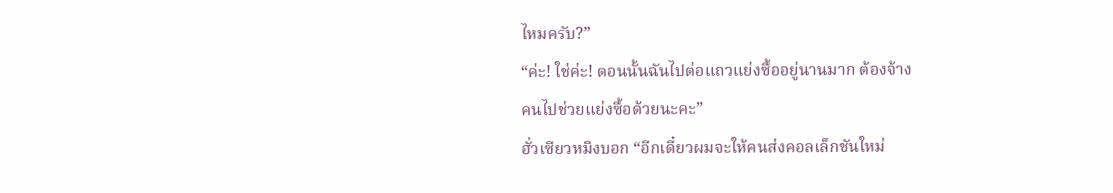ไหมครับ?”
“ค่ะ! ใช่ค่ะ! ตอนนั้นฉันไปต่อแถวแย่งซื้ออยู่นานมาก ต้องจ้าง
คนไปช่วยแย่งซื้อด้วยนะคะ”
ฮั่วเซียวหมิงบอก “อีกเดี๋ยวผมจะให้คนส่งคอลเล็กชันใหม่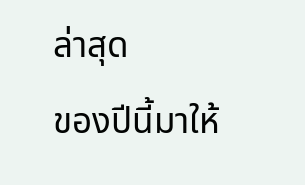ล่าสุด
ของปีนี้มาให้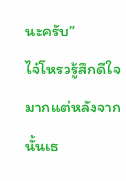นะครับ”
ไจ๋โหรวรู้สึกดีใจมากแต่หลังจากนั้นเธ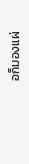อก็มองแผ่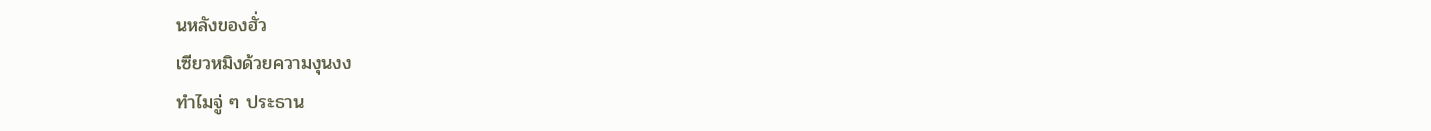นหลังของฮั่ว
เซียวหมิงด้วยความงุนงง
ทำไมจู่ ๆ ประธาน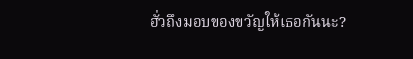ฮั่วถึงมอบของขวัญให้เธอกันนะ?